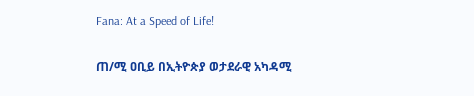Fana: At a Speed of Life!

ጠ/ሚ ዐቢይ በኢትዮጵያ ወታደራዊ አካዳሚ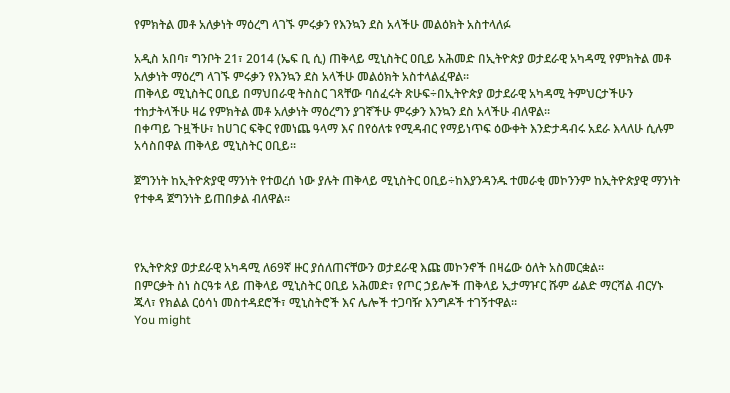የምክትል መቶ አለቃነት ማዕረግ ላገኙ ምሩቃን የእንኳን ደስ አላችሁ መልዕክት አስተላለፉ

አዲስ አበባ፣ ግንቦት 21፣ 2014 (ኤፍ ቢ ሲ) ጠቅላይ ሚኒስትር ዐቢይ አሕመድ በኢትዮጵያ ወታደራዊ አካዳሚ የምክትል መቶ አለቃነት ማዕረግ ላገኙ ምሩቃን የእንኳን ደስ አላችሁ መልዕክት አስተላልፈዋል፡፡
ጠቅላይ ሚኒስትር ዐቢይ በማህበራዊ ትስስር ገጻቸው ባሰፈሩት ጽሁፍ÷በኢትዮጵያ ወታደራዊ አካዳሚ ትምህርታችሁን ተከታትላችሁ ዛሬ የምክትል መቶ አለቃነት ማዕረግን ያገኛችሁ ምሩቃን እንኳን ደስ አላችሁ ብለዋል፡፡
በቀጣይ ጉዟችሁ፣ ከሀገር ፍቅር የመነጨ ዓላማ እና በየዕለቱ የሚዳብር የማይነጥፍ ዕውቀት እንድታዳብሩ አደራ እላለሁ ሲሉም አሳስበዋል ጠቅላይ ሚኒስትር ዐቢይ፡፡

ጀግንነት ከኢትዮጵያዊ ማንነት የተወረሰ ነው ያሉት ጠቅላይ ሚኒስትር ዐቢይ÷ከእያንዳንዱ ተመራቂ መኮንንም ከኢትዮጵያዊ ማንነት የተቀዳ ጀግንነት ይጠበቃል ብለዋል፡፡



የኢትዮጵያ ወታደራዊ አካዳሚ ለ69ኛ ዙር ያሰለጠናቸውን ወታደራዊ እጩ መኮንኖች በዛሬው ዕለት አስመርቋል።
በምርቃት ስነ ስርዓቱ ላይ ጠቅላይ ሚኒስትር ዐቢይ አሕመድ፣ የጦር ኃይሎች ጠቅላይ ኢታማዦር ሹም ፊልድ ማርሻል ብርሃኑ ጁላ፣ የክልል ርዕሳነ መስተዳደሮች፣ ሚኒስትሮች እና ሌሎች ተጋባዥ እንግዶች ተገኝተዋል።
You might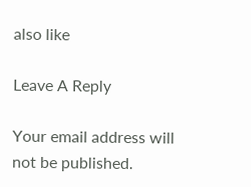also like

Leave A Reply

Your email address will not be published.